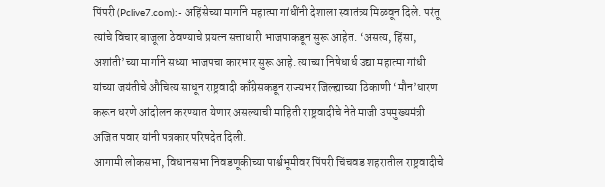पिंपरी (Pclive7.com):- अहिंसेच्या मार्गाने महात्मा गांधींनी देशाला स्वातंत्र्य मिळवून दिले. परंतू त्यांचे विचार बाजूला ठेवण्याचे प्रयत्न सत्ताधारी भाजपाकडून सुरू आहेत. ‘असत्य, हिंसा, अशांती’च्या मार्गाने सध्या भाजपचा कारभार सुरू आहे. त्याच्या निषेधार्ध उद्या महात्मा गांधी यांच्या जयंतीचे औचित्य साधून राष्ट्रवादी काँग्रेसकडून राज्यभर जिल्ह्याच्या ठिकाणी ‘मौन’धारण करून धरणे आंदोलन करण्यात येणार असल्याची माहिती राष्ट्रवादीचे नेते माजी उपमुख्यमंत्री अजित पवार यांनी पत्रकार परिषदेत दिली.
आगामी लोकसभा, विधानसभा निवडणूकीच्या पार्श्वभूमीवर पिंपरी चिंचवड शहरातील राष्ट्रवादीचे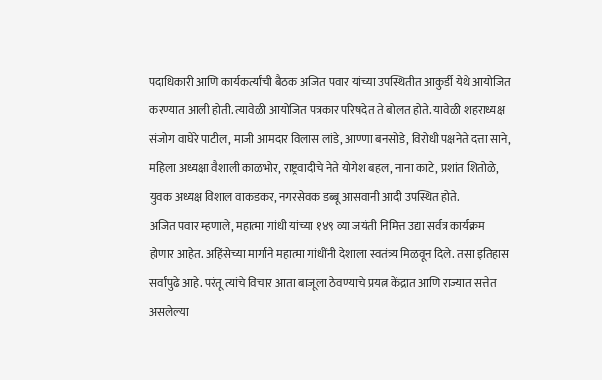पदाधिकारी आणि कार्यकर्त्यांची बैठक अजित पवार यांच्या उपस्थितीत आकुर्डी येथे आयोजित करण्यात आली होती. त्यावेळी आयोजित पत्रकार परिषदेत ते बोलत होते. यावेळी शहराध्यक्ष संजोग वाघेरे पाटील, माजी आमदार विलास लांडे, आण्णा बनसोडे, विरोधी पक्षनेते दत्ता साने, महिला अध्यक्षा वैशाली काळभोर, राष्ट्रवादीचे नेते योगेश बहल, नाना काटे, प्रशांत शितोळे, युवक अध्यक्ष विशाल वाकडकर, नगरसेवक डब्बू आसवानी आदी उपस्थित होते.
अजित पवार म्हणाले, महात्मा गांधी यांच्या १४९ व्या जयंती निमित्त उद्या सर्वत्र कार्यक्रम होणार आहेत. अहिंसेच्या मार्गाने महात्मा गांधींनी देशाला स्वतंत्र्य मिळवून दिले. तसा इतिहास सर्वांपुढे आहे. परंतू त्यांचे विचार आता बाजूला ठेवण्याचे प्रयत्न केंद्रात आणि राज्यात सत्तेत असलेल्या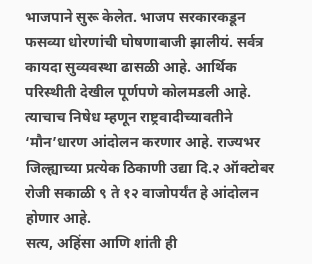भाजपाने सुरू केलेत. भाजप सरकारकडून फसव्या धोरणांची घोषणाबाजी झालीयं. सर्वत्र कायदा सुव्यवस्था ढासळी आहे. आर्थिक परिस्थीती देखील पूर्णपणे कोलमडली आहे. त्याचाच निषेध म्हणून राष्ट्रवादीच्यावतीने ‘मौन’धारण आंदोलन करणार आहे. राज्यभर जिल्ह्याच्या प्रत्येक ठिकाणी उद्या दि.२ ऑक्टोबर रोजी सकाळी ९ ते १२ वाजोपर्यंत हे आंदोलन होणार आहे.
सत्य, अहिंसा आणि शांती ही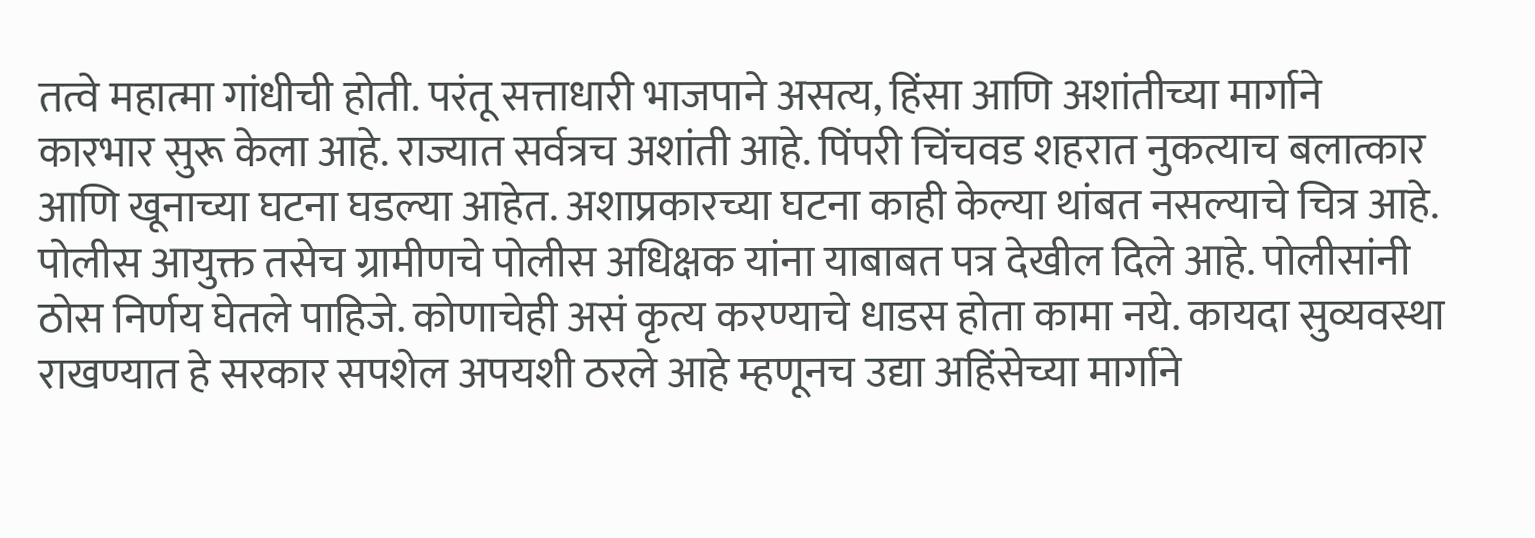तत्वे महात्मा गांधीची होती. परंतू सत्ताधारी भाजपाने असत्य, हिंसा आणि अशांतीच्या मार्गाने कारभार सुरू केला आहे. राज्यात सर्वत्रच अशांती आहे. पिंपरी चिंचवड शहरात नुकत्याच बलात्कार आणि खूनाच्या घटना घडल्या आहेत. अशाप्रकारच्या घटना काही केल्या थांबत नसल्याचे चित्र आहे. पोलीस आयुक्त तसेच ग्रामीणचे पोलीस अधिक्षक यांना याबाबत पत्र देखील दिले आहे. पोलीसांनी ठोस निर्णय घेतले पाहिजे. कोणाचेही असं कृत्य करण्याचे धाडस होता कामा नये. कायदा सुव्यवस्था राखण्यात हे सरकार सपशेल अपयशी ठरले आहे म्हणूनच उद्या अहिंसेच्या मार्गाने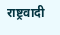राष्ट्रवादी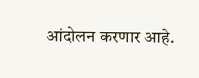आंदोलन करणार आहे.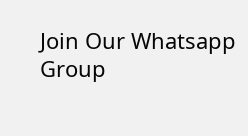Join Our Whatsapp Group